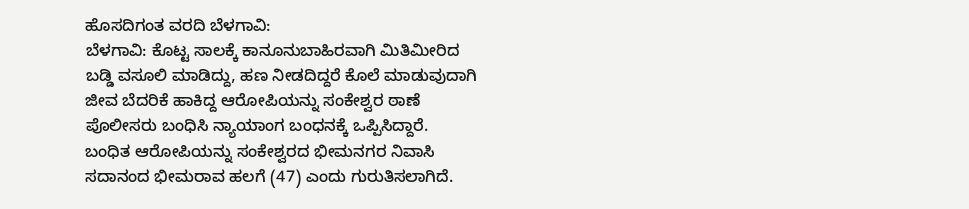ಹೊಸದಿಗಂತ ವರದಿ ಬೆಳಗಾವಿ:
ಬೆಳಗಾವಿ: ಕೊಟ್ಟ ಸಾಲಕ್ಕೆ ಕಾನೂನುಬಾಹಿರವಾಗಿ ಮಿತಿಮೀರಿದ ಬಡ್ಡಿ ವಸೂಲಿ ಮಾಡಿದ್ದು, ಹಣ ನೀಡದಿದ್ದರೆ ಕೊಲೆ ಮಾಡುವುದಾಗಿ ಜೀವ ಬೆದರಿಕೆ ಹಾಕಿದ್ದ ಆರೋಪಿಯನ್ನು ಸಂಕೇಶ್ವರ ಠಾಣೆ ಪೊಲೀಸರು ಬಂಧಿಸಿ ನ್ಯಾಯಾಂಗ ಬಂಧನಕ್ಕೆ ಒಪ್ಪಿಸಿದ್ದಾರೆ.
ಬಂಧಿತ ಆರೋಪಿಯನ್ನು ಸಂಕೇಶ್ವರದ ಭೀಮನಗರ ನಿವಾಸಿ ಸದಾನಂದ ಭೀಮರಾವ ಹಲಗೆ (47) ಎಂದು ಗುರುತಿಸಲಾಗಿದೆ.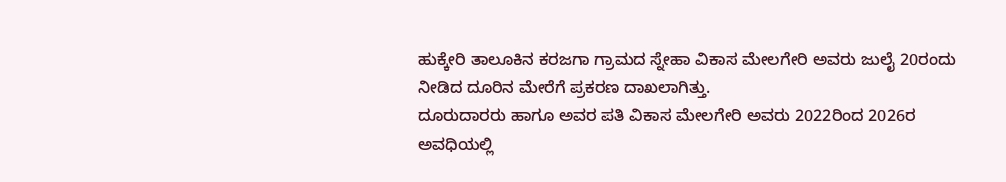ಹುಕ್ಕೇರಿ ತಾಲೂಕಿನ ಕರಜಗಾ ಗ್ರಾಮದ ಸ್ನೇಹಾ ವಿಕಾಸ ಮೇಲಗೇರಿ ಅವರು ಜುಲೈ 20ರಂದು ನೀಡಿದ ದೂರಿನ ಮೇರೆಗೆ ಪ್ರಕರಣ ದಾಖಲಾಗಿತ್ತು.
ದೂರುದಾರರು ಹಾಗೂ ಅವರ ಪತಿ ವಿಕಾಸ ಮೇಲಗೇರಿ ಅವರು 2022ರಿಂದ 2026ರ ಅವಧಿಯಲ್ಲಿ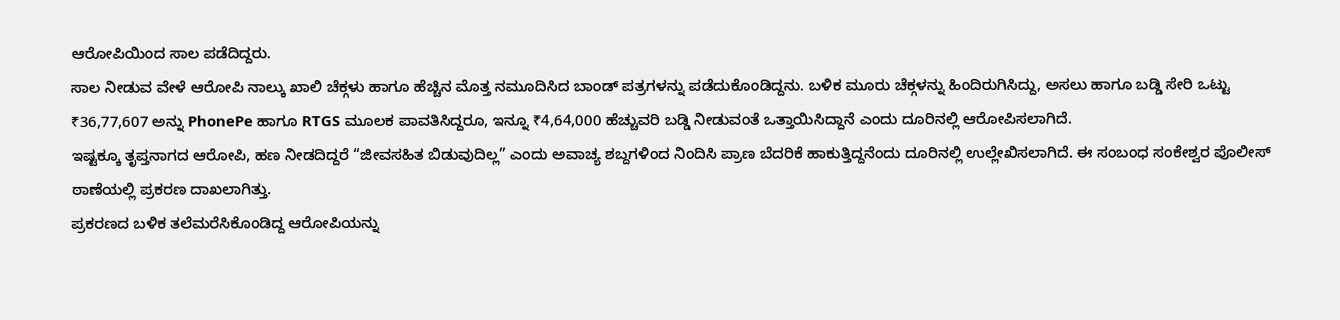ಆರೋಪಿಯಿಂದ ಸಾಲ ಪಡೆದಿದ್ದರು.
ಸಾಲ ನೀಡುವ ವೇಳೆ ಆರೋಪಿ ನಾಲ್ಕು ಖಾಲಿ ಚೆಕ್ಗಳು ಹಾಗೂ ಹೆಚ್ಚಿನ ಮೊತ್ತ ನಮೂದಿಸಿದ ಬಾಂಡ್ ಪತ್ರಗಳನ್ನು ಪಡೆದುಕೊಂಡಿದ್ದನು. ಬಳಿಕ ಮೂರು ಚೆಕ್ಗಳನ್ನು ಹಿಂದಿರುಗಿಸಿದ್ದು, ಅಸಲು ಹಾಗೂ ಬಡ್ಡಿ ಸೇರಿ ಒಟ್ಟು ₹36,77,607 ಅನ್ನು PhonePe ಹಾಗೂ RTGS ಮೂಲಕ ಪಾವತಿಸಿದ್ದರೂ, ಇನ್ನೂ ₹4,64,000 ಹೆಚ್ಚುವರಿ ಬಡ್ಡಿ ನೀಡುವಂತೆ ಒತ್ತಾಯಿಸಿದ್ದಾನೆ ಎಂದು ದೂರಿನಲ್ಲಿ ಆರೋಪಿಸಲಾಗಿದೆ.
ಇಷ್ಟಕ್ಕೂ ತೃಪ್ತನಾಗದ ಆರೋಪಿ, ಹಣ ನೀಡದಿದ್ದರೆ “ಜೀವಸಹಿತ ಬಿಡುವುದಿಲ್ಲ” ಎಂದು ಅವಾಚ್ಯ ಶಬ್ದಗಳಿಂದ ನಿಂದಿಸಿ ಪ್ರಾಣ ಬೆದರಿಕೆ ಹಾಕುತ್ತಿದ್ದನೆಂದು ದೂರಿನಲ್ಲಿ ಉಲ್ಲೇಖಿಸಲಾಗಿದೆ. ಈ ಸಂಬಂಧ ಸಂಕೇಶ್ವರ ಪೊಲೀಸ್ ಠಾಣೆಯಲ್ಲಿ ಪ್ರಕರಣ ದಾಖಲಾಗಿತ್ತು.
ಪ್ರಕರಣದ ಬಳಿಕ ತಲೆಮರೆಸಿಕೊಂಡಿದ್ದ ಆರೋಪಿಯನ್ನು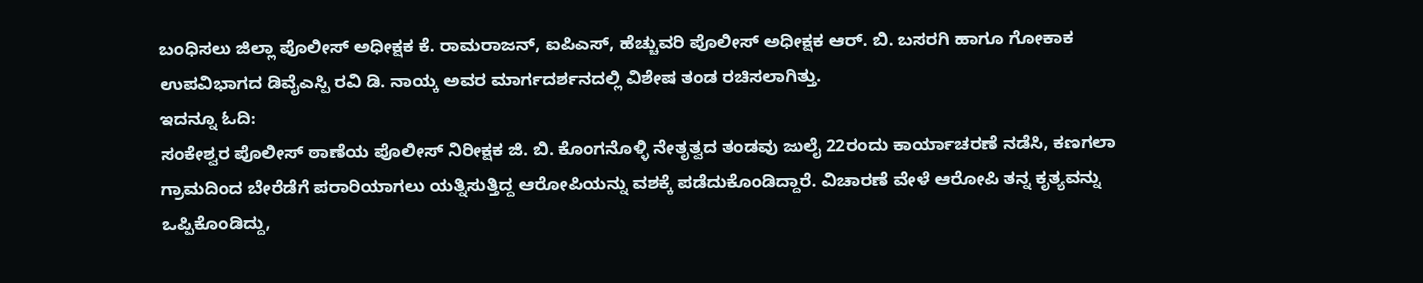ಬಂಧಿಸಲು ಜಿಲ್ಲಾ ಪೊಲೀಸ್ ಅಧೀಕ್ಷಕ ಕೆ. ರಾಮರಾಜನ್, ಐಪಿಎಸ್, ಹೆಚ್ಚುವರಿ ಪೊಲೀಸ್ ಅಧೀಕ್ಷಕ ಆರ್. ಬಿ. ಬಸರಗಿ ಹಾಗೂ ಗೋಕಾಕ ಉಪವಿಭಾಗದ ಡಿವೈಎಸ್ಪಿ ರವಿ ಡಿ. ನಾಯ್ಕ ಅವರ ಮಾರ್ಗದರ್ಶನದಲ್ಲಿ ವಿಶೇಷ ತಂಡ ರಚಿಸಲಾಗಿತ್ತು.
ಇದನ್ನೂ ಓದಿ:
ಸಂಕೇಶ್ವರ ಪೊಲೀಸ್ ಠಾಣೆಯ ಪೊಲೀಸ್ ನಿರೀಕ್ಷಕ ಜಿ. ಬಿ. ಕೊಂಗನೊಳ್ಳಿ ನೇತೃತ್ವದ ತಂಡವು ಜುಲೈ 22ರಂದು ಕಾರ್ಯಾಚರಣೆ ನಡೆಸಿ, ಕಣಗಲಾ ಗ್ರಾಮದಿಂದ ಬೇರೆಡೆಗೆ ಪರಾರಿಯಾಗಲು ಯತ್ನಿಸುತ್ತಿದ್ದ ಆರೋಪಿಯನ್ನು ವಶಕ್ಕೆ ಪಡೆದುಕೊಂಡಿದ್ದಾರೆ. ವಿಚಾರಣೆ ವೇಳೆ ಆರೋಪಿ ತನ್ನ ಕೃತ್ಯವನ್ನು ಒಪ್ಪಿಕೊಂಡಿದ್ದು,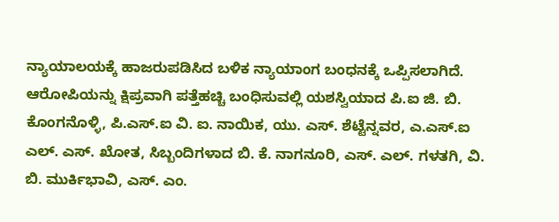ನ್ಯಾಯಾಲಯಕ್ಕೆ ಹಾಜರುಪಡಿಸಿದ ಬಳಿಕ ನ್ಯಾಯಾಂಗ ಬಂಧನಕ್ಕೆ ಒಪ್ಪಿಸಲಾಗಿದೆ.
ಆರೋಪಿಯನ್ನು ಕ್ಷಿಪ್ರವಾಗಿ ಪತ್ತೆಹಚ್ಚಿ ಬಂಧಿಸುವಲ್ಲಿ ಯಶಸ್ವಿಯಾದ ಪಿ.ಐ ಜಿ. ಬಿ. ಕೊಂಗನೊಳ್ಳಿ, ಪಿ.ಎಸ್.ಐ ವಿ. ಐ. ನಾಯಿಕ, ಯು. ಎಸ್. ಶೆಟ್ಟೆನ್ನವರ, ಎ.ಎಸ್.ಐ ಎಲ್. ಎಸ್. ಖೋತ, ಸಿಬ್ಬಂದಿಗಳಾದ ಬಿ. ಕೆ. ನಾಗನೂರಿ, ಎಸ್. ಎಲ್. ಗಳತಗಿ, ವಿ. ಬಿ. ಮುರ್ಕಿಭಾವಿ, ಎಸ್. ಎಂ.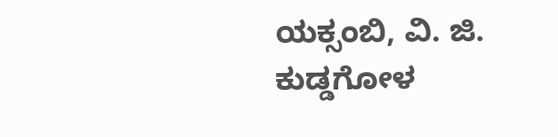ಯಕ್ಸಂಬಿ, ವಿ. ಜಿ. ಕುಡ್ಡಗೋಳ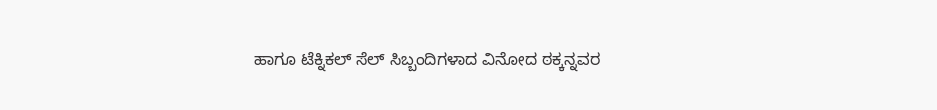ಹಾಗೂ ಟೆಕ್ನಿಕಲ್ ಸೆಲ್ ಸಿಬ್ಬಂದಿಗಳಾದ ವಿನೋದ ಠಕ್ಕನ್ನವರ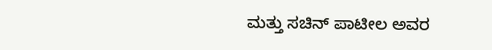ಮತ್ತು ಸಚಿನ್ ಪಾಟೀಲ ಅವರ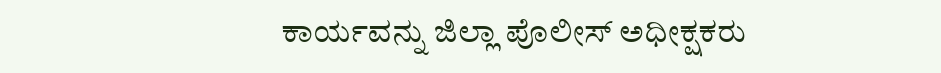ಕಾರ್ಯವನ್ನು ಜಿಲ್ಲಾ ಪೊಲೀಸ್ ಅಧೀಕ್ಷಕರು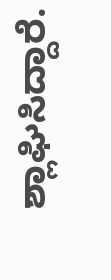ಶ್ಲಾಘಿಸಿದ್ದಾರೆ.